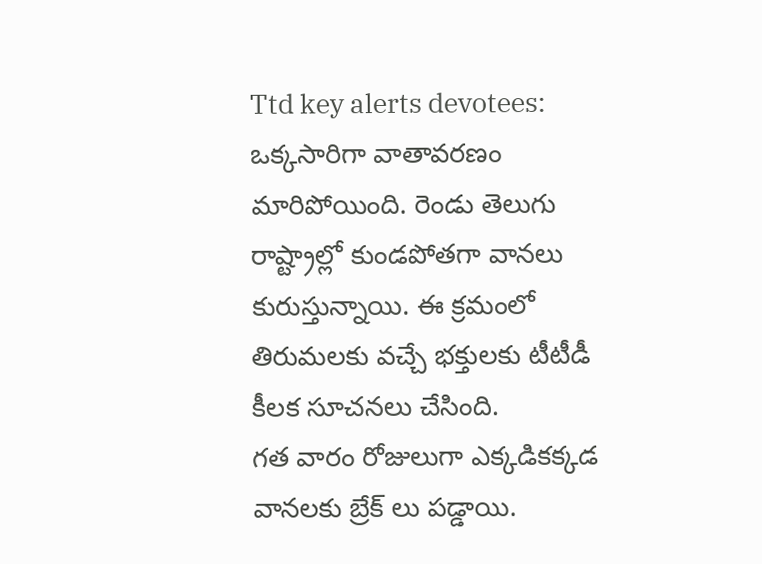Ttd key alerts devotees: ఒక్కసారిగా వాతావరణం మారిపోయింది. రెండు తెలుగు రాష్ట్రాల్లో కుండపోతగా వానలు కురుస్తున్నాయి. ఈ క్రమంలో తిరుమలకు వచ్చే భక్తులకు టీటీడీ కీలక సూచనలు చేసింది.
గత వారం రోజులుగా ఎక్కడికక్కడ వానలకు బ్రేక్ లు పడ్డాయి.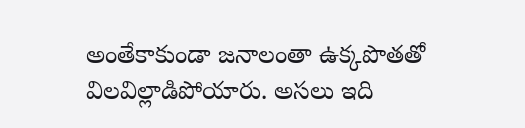అంతేకాకుండా జనాలంతా ఉక్కపొతతో విలవిల్లాడిపోయారు. అసలు ఇది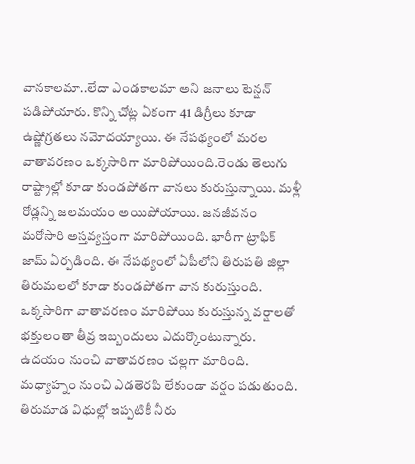వానకాలమా..లేదా ఎండకాలమా అని జనాలు టెన్షన్ పడిపోయారు. కొన్ని చోట్ల ఏకంగా 41 డిగ్రీలు కూడా ఉష్ణోగ్రతలు నమోదయ్యాయి. ఈ నేపథ్యంలో మరల వాతావరణం ఒక్కసారిగా మారిపోయింది.రెండు తెలుగు రాష్ట్రాల్లో కూడా కుండపోతగా వానలు కురుస్తున్నాయి. మళ్లీ రోడ్లన్ని జలమయం అయిపోయాయి. జనజీవనం మరోసారి అస్తవ్యస్తంగా మారిపోయింది. భారీగా ట్రాఫిక్ జామ్ ఏర్పడింది. ఈ నేపథ్యంలో ఏపీలోని తిరుపతి జిల్లా తిరుమలలో కూడా కుండపోతగా వాన కురుస్తుంది. ఒక్కసారిగా వాతావరణం మారిపోయి కురుస్తున్న వర్షాలతో భక్తులంతా తీవ్ర ఇబ్బందులు ఎదుర్కొంటున్నారు.
ఉదయం నుంచి వాతావరణం చల్లగా మారింది. మధ్యాహ్నం నుంచి ఎడతెరపి లేకుండా వర్షం పడుతుంది. తిరుమాడ విధుల్లో ఇప్పటికీ నీరు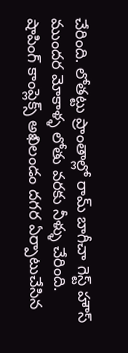చేరింది. లోతట్టు ప్రాంతాల్లో రామ్ బాగీచా గెస్ట్ హౌస్ ముందర మోకాళ్ళ లోతు వరకు నీళ్ళు చేరింది. షాపింగ్ కాంప్లెక్స్ అఖిలండం దగర ఏర్పాటుచేసిన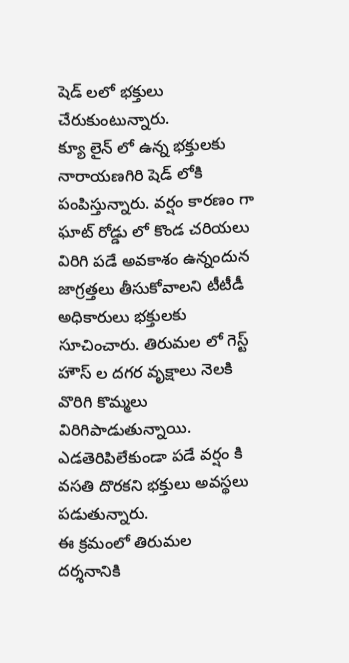షెడ్ లలో భక్తులు చేరుకుంటున్నారు.
క్యూ లైన్ లో ఉన్న భక్తులకు నారాయణగిరి షెడ్ లోకి పంపిస్తున్నారు. వర్షం కారణం గా ఘాట్ రోడ్డు లో కొండ చరియలు విరిగి పడే అవకాశం ఉన్నందున జాగ్రత్తలు తీసుకోవాలని టీటీడీ అధికారులు భక్తులకు సూచించారు. తిరుమల లో గెస్ట్ హౌస్ ల దగర వృక్షాలు నెలకి వొరిగి కొమ్మలు విరిగిపాడుతున్నాయి. ఎడతెరిపిలేకుండా పడే వర్షం కి వసతి దొరకని భక్తులు అవస్థలు పడుతున్నారు.
ఈ క్రమంలో తిరుమల దర్శనానికి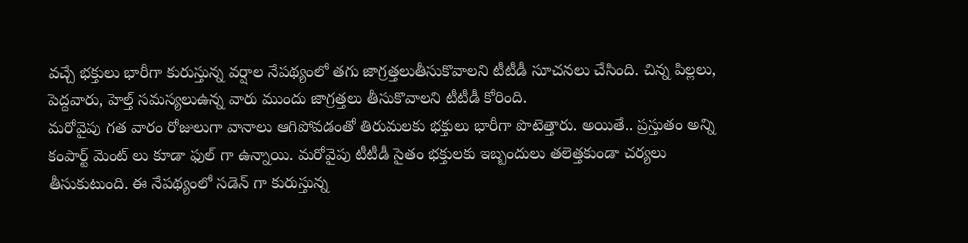వచ్చే భక్తులు భారీగా కురుస్తున్న వర్షాల నేపథ్యంలో తగు జాగ్రత్తలుతీసుకొవాలని టీటీడీ సూచనలు చేసింది. చిన్న పిల్లలు, పెద్దవారు, హెల్త్ సమస్యలుఉన్న వారు ముందు జాగ్రత్తలు తీసుకొవాలని టీటీడీ కోరింది.
మరోవైపు గత వారం రోజులుగా వానాలు ఆగిపోవడంతో తిరుమలకు భక్తులు భారీగా పొటెత్తారు. అయితే.. ప్రస్తుతం అన్ని కంపార్ట్ మెంట్ లు కూడా ఫుల్ గా ఉన్నాయి. మరోవైపు టీటీడీ సైతం భక్తులకు ఇబ్బందులు తలెత్తకుండా చర్యలు తీసుకుటుంది. ఈ నేపథ్యంలో సడెన్ గా కురుస్తున్న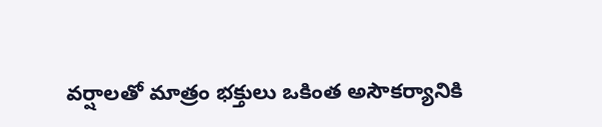వర్షాలతో మాత్రం భక్తులు ఒకింత అసౌకర్యానికి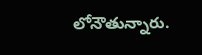లోనౌతున్నారు.